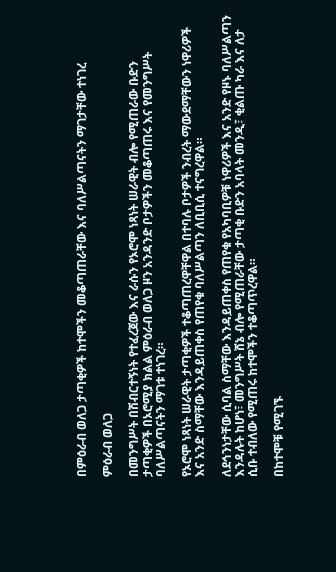በምዕራብ ወለጋ ታጣቂዎች ከተሞችን መቆጣጠራቸው እና ባለሥልጣናትን ማገታቸው ተነገረ

ምዕራብ ወለጋ

በመንግሥት በሽብርተኝነት የተፈረጀው እና ራሱን የኦሮሞ ነጻነት ሠራዊት ብሎ የሚጠራው ቡድን ታጣቂዎች በኦሮሚያ ክልል ምዕራብ ወለጋ ዞን አንዳንድ ቦታዎችን መቆጣጠሩ እና የመንግሥት ባለሥልጣናትን ማገቱ ተነገረ።

የኦሮሞ ነጻነት ሠራዊት ታጣቂዎች ተቆጣጠረዋቸዋል በተባሉ ቦታዎች ንብረት ማውደማቸውን ነዋሪዎች እና አንድ ስማቸው እንዳይጠቀስ የጠየቁ ባለሥልጣን ለቢቢሲ ተናግረዋል።

ለደኅንነታቸው ሲባል ስማቸው እንዳይጠቀስ የጠየቁ የአካባቢዎቹ ነዋሪዎች እና አንድ የዞኑ ባለሥልጣን እንዳሉት ከሆነ፣ መንግሥት ሸኔ ብሎ የሚጠራቸው ታጣቂ ቡድን አባላት መንዲ፣ ቂልጡ ካራ እና ለታ ሲቡ ተብለው የሚጠሩ ከተሞችን ተቆጣጥረዋል።

በከተሞቹ የሚገኙ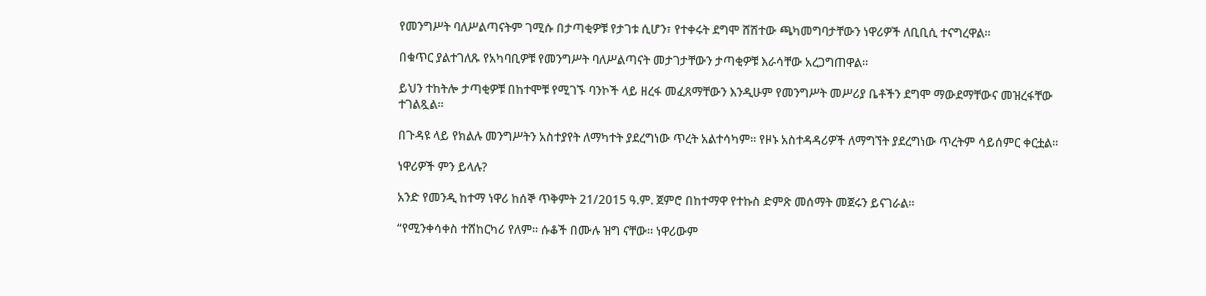የመንግሥት ባለሥልጣናትም ገሚሱ በታጣቂዎቹ የታገቱ ሲሆን፣ የተቀሩት ደግሞ ሸሽተው ጫካመግባታቸውን ነዋሪዎች ለቢቢሲ ተናግረዋል።

በቁጥር ያልተገለጹ የአካባቢዎቹ የመንግሥት ባለሥልጣናት መታገታቸውን ታጣቂዎቹ እራሳቸው አረጋግጠዋል።

ይህን ተከትሎ ታጣቂዎቹ በከተሞቹ የሚገኙ ባንኮች ላይ ዘረፋ መፈጸማቸውን እንዲሁም የመንግሥት መሥሪያ ቤቶችን ደግሞ ማውደማቸውና መዝረፋቸው ተገልጿል።

በጉዳዩ ላይ የክልሉ መንግሥትን አስተያየት ለማካተት ያደረግነው ጥረት አልተሳካም። የዞኑ አስተዳዳሪዎች ለማግኘት ያደረግነው ጥረትም ሳይሰምር ቀርቷል።

ነዋሪዎች ምን ይላሉ?

አንድ የመንዲ ከተማ ነዋሪ ከሰኞ ጥቅምት 21/2015 ዓ.ም. ጀምሮ በከተማዋ የተኩስ ድምጽ መሰማት መጀሩን ይናገራል።

“የሚንቀሳቀስ ተሸከርካሪ የለም። ሱቆች በሙሉ ዝግ ናቸው። ነዋሪውም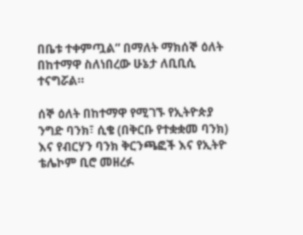በቤቱ ተቀምጧል” በማለት ማክሰኞ ዕለት በከተማዋ ስለነበረው ሁኔታ ለቢቢሲ ተናግሯል።

ሰኞ ዕለት በከተማዋ የሚገኙ የኢትዮጵያ ንግድ ባንክ፣ ሲቄ (በቅርቡ የተቋቋመ ባንክ) እና የብርሃን ባንክ ቅርንጫፎች እና የኢትዮ ቴሌኮም ቢሮ መዘረፉ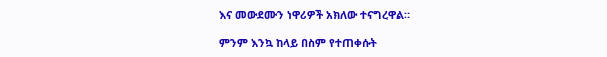እና መውደሙን ነዋሪዎች አክለው ተናግረዋል።

ምንም እንኳ ከላይ በስም የተጠቀሱት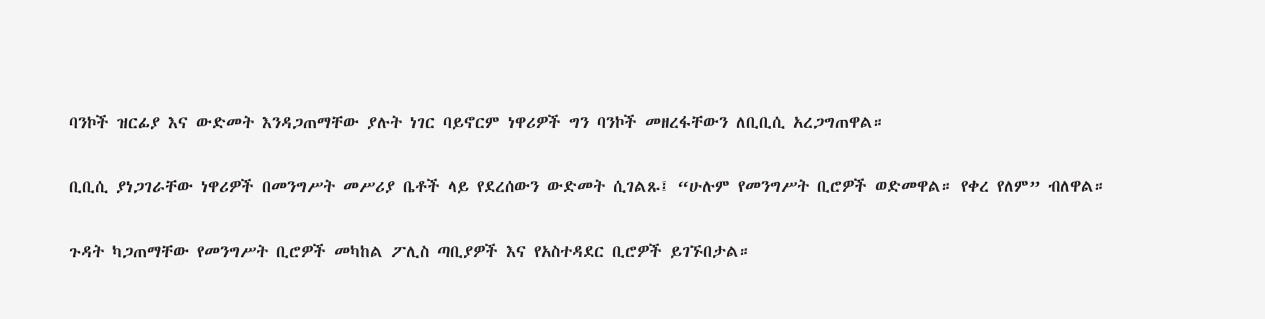ባንኮች ዝርፊያ እና ውድመት እንዳጋጠማቸው ያሉት ነገር ባይኖርም ነዋሪዎች ግን ባንኮች መዘረፋቸውን ለቢቢሲ አረጋግጠዋል።

ቢቢሲ ያነጋገራቸው ነዋሪዎች በመንግሥት መሥሪያ ቤቶች ላይ የደረሰውን ውድመት ሲገልጹ፤ “ሁሉም የመንግሥት ቢሮዎች ወድመዋል። የቀረ የለም” ብለዋል።

ጉዳት ካጋጠማቸው የመንግሥት ቢሮዎች መካከል ፖሊስ ጣቢያዎች እና የአስተዳደር ቢሮዎች ይገኙበታል።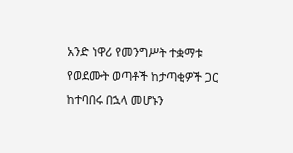አንድ ነዋሪ የመንግሥት ተቋማቱ የወደሙት ወጣቶች ከታጣቂዎች ጋር ከተባበሩ በኋላ መሆኑን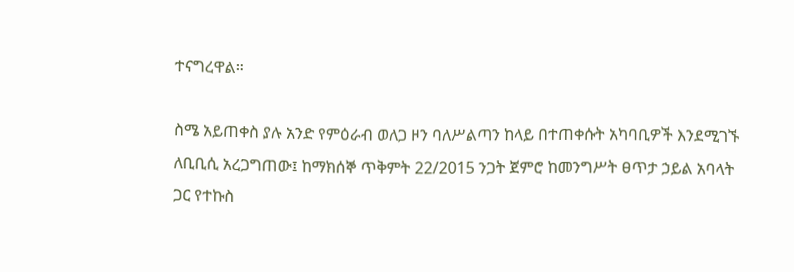ተናግረዋል።

ስሜ አይጠቀስ ያሉ አንድ የምዕራብ ወለጋ ዞን ባለሥልጣን ከላይ በተጠቀሱት አካባቢዎች እንደሚገኙ ለቢቢሲ አረጋግጠው፤ ከማክሰኞ ጥቅምት 22/2015 ንጋት ጀምሮ ከመንግሥት ፀጥታ ኃይል አባላት ጋር የተኩስ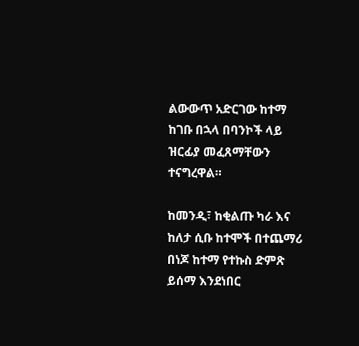ልውውጥ አድርገው ከተማ ከገቡ በኋላ በባንኮች ላይ ዝርፊያ መፈጸማቸውን ተናግረዋል።

ከመንዲ፣ ከቂልጡ ካራ እና ከለታ ሲቡ ከተሞች በተጨማሪ በነጆ ከተማ የተኩስ ድምጽ ይሰማ እንደነበር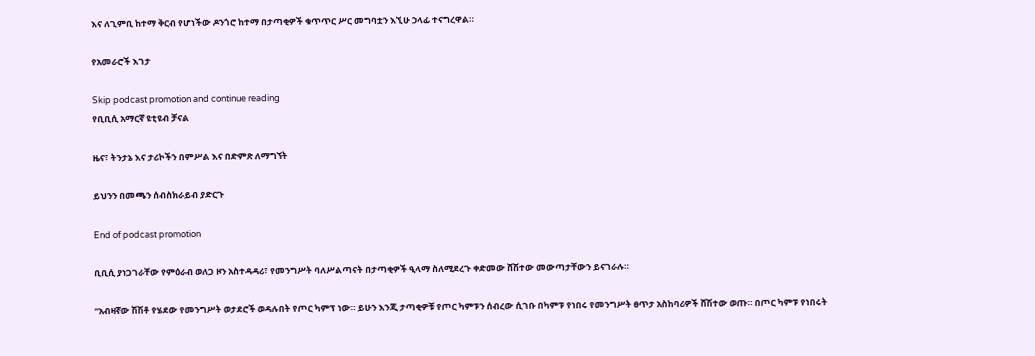እና ለጊምቢ ከተማ ቅርብ የሆነችው ዶንጎሮ ከተማ በታጣቂዎች ቁጥጥር ሥር መግባቷን እኚሁ ኃላፊ ተናግረዋል።

የአመራሮች እገታ

Skip podcast promotion and continue reading
የቢቢሲ አማርኛ ዩቲዩብ ቻናል

ዜና፣ ትንታኔ እና ታሪኮችን በምሥል እና በድምጽ ለማግኘት

ይህንን በመጫን ሰብስክራይብ ያድርጉ

End of podcast promotion

ቢቢሲ ያነጋገራቸው የምዕራብ ወለጋ ዞን አስተዳዳሪ፣ የመንግሥት ባለሥልጣናት በታጣቂዎች ዒላማ ስለሚደረጉ ቀድመው ሸሽተው መውጣታቸውን ይናገራሉ።

“አብዛኛው ሽሽቶ የሄደው የመንግሥት ወታደሮች ወዳሉበት የጦር ካምፕ ነው። ይሁን እንጂ ታጣቂዎቹ የጦር ካምፑን ሰብረው ሲገቡ በካምፑ የነበሩ የመንግሥት ፀጥታ አስከባሪዎች ሸሽተው ወጡ። በጦር ካምፑ የነበሩት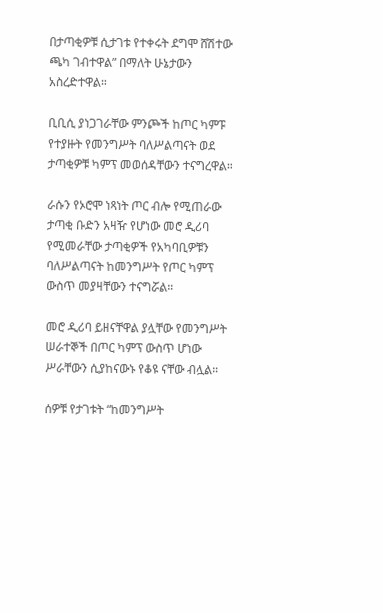በታጣቂዎቹ ሲታገቱ የተቀሩት ደግሞ ሸሽተው ጫካ ገብተዋል” በማለት ሁኔታውን አስረድተዋል።

ቢቢሲ ያነጋገራቸው ምንጮች ከጦር ካምፑ የተያዙት የመንግሥት ባለሥልጣናት ወደ ታጣቂዎቹ ካምፕ መወሰዳቸውን ተናግረዋል።

ራሱን የኦሮሞ ነጻነት ጦር ብሎ የሚጠራው ታጣቂ ቡድን አዛዥ የሆነው መሮ ዲሪባ የሚመራቸው ታጣቂዎች የአካባቢዎቹን ባለሥልጣናት ከመንግሥት የጦር ካምፕ ውስጥ መያዛቸውን ተናግሯል።

መሮ ዲሪባ ይዘናቸዋል ያሏቸው የመንግሥት ሠራተኞች በጦር ካምፕ ውስጥ ሆነው ሥራቸውን ሲያከናውኑ የቆዩ ናቸው ብሏል።

ሰዎቹ የታገቱት “ከመንግሥት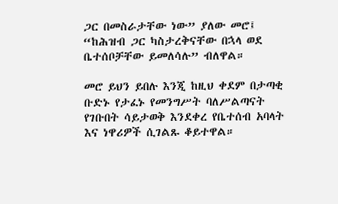ጋር በመስራታቸው ነው” ያለው መሮ፤ “ከሕዝብ ጋር ካስታረቅናቸው በኋላ ወደ ቤተሰቦቻቸው ይመለሳሉ” ብለዋል።

መሮ ይህን ይበሉ እንጂ ከዚህ ቀደም በታጣቂ ቡድኑ የታፈኑ የመንግሥት ባለሥልጣናት የገቡበት ሳይታወቅ እንደቀረ የቤተሰብ አባላት እና ነዋሪዎች ሲገልጹ ቆይተዋል።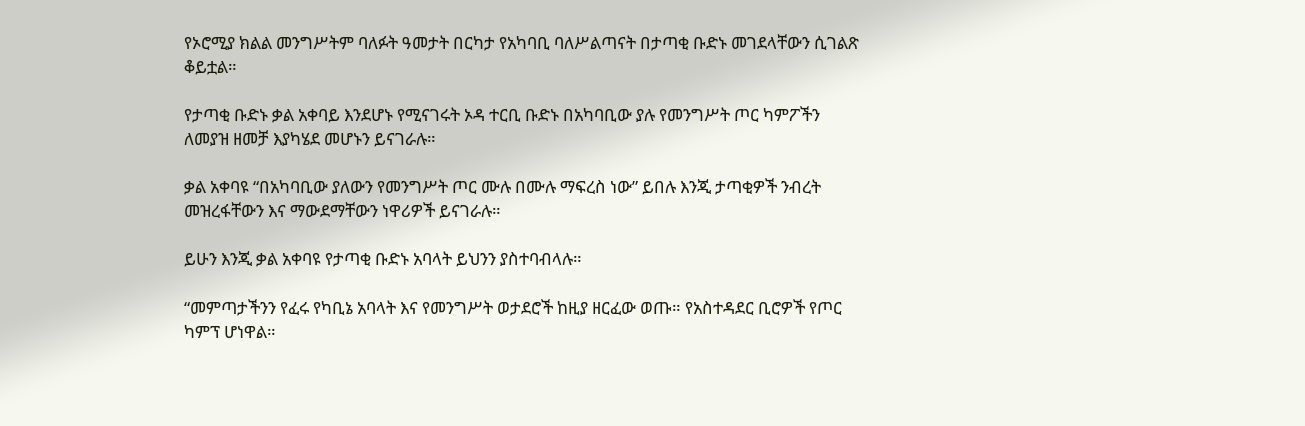የኦሮሚያ ክልል መንግሥትም ባለፉት ዓመታት በርካታ የአካባቢ ባለሥልጣናት በታጣቂ ቡድኑ መገደላቸውን ሲገልጽ ቆይቷል።

የታጣቂ ቡድኑ ቃል አቀባይ እንደሆኑ የሚናገሩት ኦዳ ተርቢ ቡድኑ በአካባቢው ያሉ የመንግሥት ጦር ካምፖችን ለመያዝ ዘመቻ እያካሄደ መሆኑን ይናገራሉ።

ቃል አቀባዩ “በአካባቢው ያለውን የመንግሥት ጦር ሙሉ በሙሉ ማፍረስ ነው” ይበሉ እንጂ ታጣቂዎች ንብረት መዝረፋቸውን እና ማውደማቸውን ነዋሪዎች ይናገራሉ።

ይሁን እንጂ ቃል አቀባዩ የታጣቂ ቡድኑ አባላት ይህንን ያስተባብላሉ።

“መምጣታችንን የፈሩ የካቢኔ አባላት እና የመንግሥት ወታደሮች ከዚያ ዘርፈው ወጡ። የአስተዳደር ቢሮዎች የጦር ካምፕ ሆነዋል።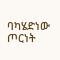ባካሄድነው ጦርነት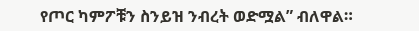የጦር ካምፖቹን ስንይዝ ንብረት ወድሟል” ብለዋል።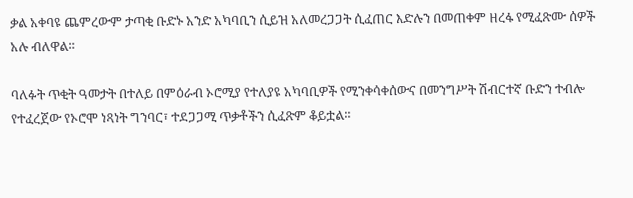ቃል አቀባዩ ጨምረውም ታጣቂ ቡድኑ አንድ አካባቢን ሲይዝ አለመረጋጋት ሲፈጠር እድሉን በመጠቀም ዘረፋ የሚፈጽሙ ሰዎች አሉ ብለዋል።

ባለፉት ጥቂት ዓመታት በተለይ በምዕራብ ኦሮሚያ የተለያዩ አካባቢዎች የሚንቀሳቀሰውና በመንግሥት ሽብርተኛ ቡድን ተብሎ የተፈረጀው የኦሮሞ ነጻነት ግንባር፣ ተደጋጋሚ ጥቃቶችን ሲፈጽም ቆይቷል።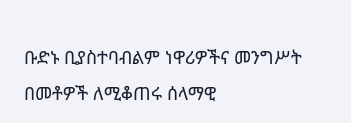ቡድኑ ቢያስተባብልም ነዋሪዎችና መንግሥት በመቶዎች ለሚቆጠሩ ሰላማዊ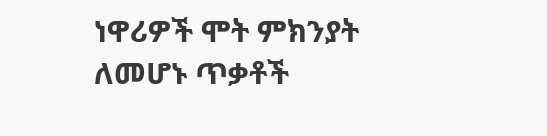ነዋሪዎች ሞት ምክንያት ለመሆኑ ጥቃቶች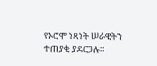የኦሮሞ ነጻነት ሠራዊትን ተጠያቂ ያደርጋሉ።